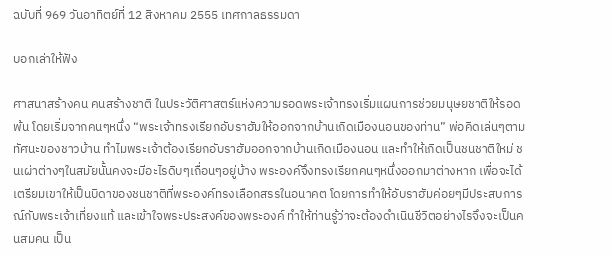ฉบับที่ 969 วันอาทิตย์ที่ 12 สิงหาคม 2555 เทศกาลธรรมดา

บอกเล่าให้ฟัง

ศาสนาสร้างคน คนสร้างชาติ ในประวัติศาสตร์แห่งความรอดพระเจ้าทรงเริ่มแผนการช่วยมนุษยชาติให้รอดพ้น โดยเริ่มจากคนๆหนึ่ง “พระเจ้าทรงเรียกอับราฮัมให้ออกจากบ้านเกิดเมืองนอนของท่าน” พ่อคิดเล่นๆตามทัศนะของชาวบ้าน ทำไมพระเจ้าต้องเรียกอับราฮัมออกจากบ้านเกิดเมืองนอน และทำให้เกิดเป็นชนชาติใหม่ ชนเผ่าต่างๆในสมัยนั้นคงจะมีอะไรดิบๆเถื่อนๆอยู่บ้าง พระองค์จึงทรงเรียกคนๆหนึ่งออกมาต่างหาก เพื่อจะได้เตรียมเขาให้เป็นบิดาของชนชาติที่พระองค์ทรงเลือกสรรในอนาคต โดยการทำให้อับราฮัมค่อยๆมีประสบการณ์กับพระเจ้าเที่ยงแท้ และเข้าใจพระประสงค์ของพระองค์ ทำให้ท่านรู้ว่าจะต้องดำเนินชีวิตอย่างไรจึงจะเป็นคนสมคน เป็น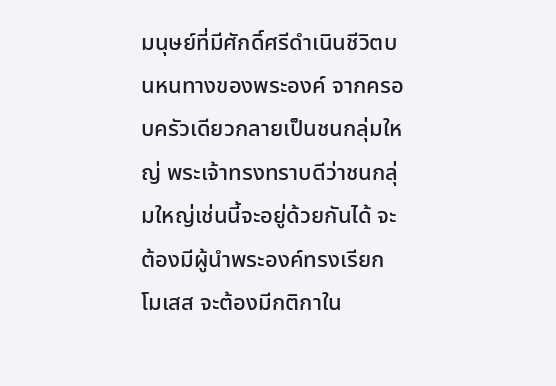มนุษย์ที่มีศักดิ์ศรีดำเนินชีวิตบนหนทางของพระองค์ จากครอบครัวเดียวกลายเป็นชนกลุ่มใหญ่ พระเจ้าทรงทราบดีว่าชนกลุ่มใหญ่เช่นนี้จะอยู่ด้วยกันได้ จะต้องมีผู้นำพระองค์ทรงเรียกโมเสส จะต้องมีกติกาใน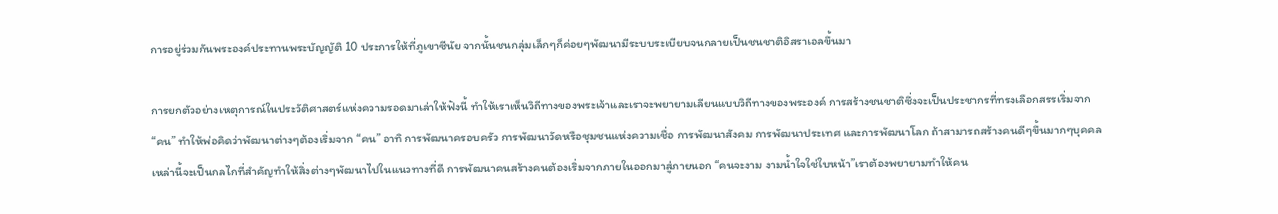การอยู่ร่วมกันพระองค์ประทานพระบัญญัติ 10 ประการให้ที่ภูเขาซีนัย จากนั้นชนกลุ่มเล็กๆก็ค่อยๆพัฒนามีระบบระเบียบจนกลายเป็นชนชาติอิสราเอลขึ้นมา

การยกตัวอย่างเหตุการณ์ในประวัติศาสตร์แห่งความรอดมาเล่าให้ฟังนี้ ทำให้เราเห็นวิถีทางของพระเจ้าและเราจะพยายามเลียนแบบวิถีทางของพระองค์ การสร้างชนชาติซึ่งจะเป็นประชากรที่ทรงเลือกสรรเริ่มจาก “คน” ทำให้พ่อคิดว่าพัฒนาต่างๆต้องเริ่มจาก “คน” อาทิ การพัฒนาครอบครัว การพัฒนาวัดหรือชุมชนแห่งความเชื่อ การพัฒนาสังคม การพัฒนาประเทศ และการพัฒนาโลก ถ้าสามารถสร้างคนดีๆขึ้นมากๆบุคคลเหล่านี้จะเป็นกลไกที่สำคัญทำให้สิ่งต่างๆพัฒนาไปในแนวทางที่ดี การพัฒนาคนสร้างคนต้องเริ่มจากภายในออกมาสู่ภายนอก “คนจะงาม งามน้ำใจใช่ใบหน้า”เราต้องพยายามทำให้คน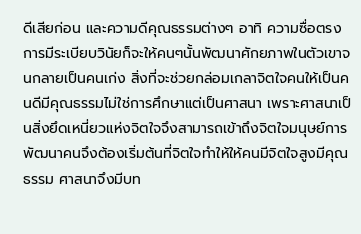ดีเสียก่อน และความดีคุณธรรมต่างๆ อาทิ ความซื่อตรง การมีระเบียบวินัยก็จะให้คนๆนั้นพัฒนาศักยภาพในตัวเขาจนกลายเป็นคนเก่ง สิ่งที่จะช่วยกล่อมเกลาจิตใจคนให้เป็นคนดีมีคุณธรรมไม่ใช่การศึกษาแต่เป็นศาสนา เพราะศาสนาเป็นสิ่งยึดเหนี่ยวแห่งจิตใจจึงสามารถเข้าถึงจิตใจมนุษย์การพัฒนาคนจึงต้องเริ่มต้นที่จิตใจทำให้ให้คนมีจิตใจสูงมีคุณธรรม ศาสนาจึงมีบท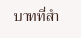บาทที่สำ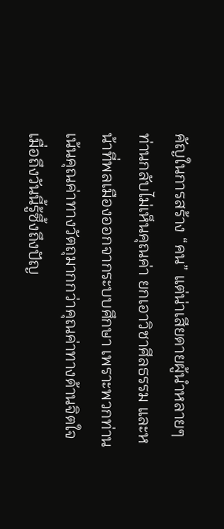คัญในการสร้าง “คน” แต่น่าเสียดายผู้นำหลายๆท่านกลับไม่เห็นคุณค่า ยกเอาวิชาศีลธรรม และหน้าที่พลเมืองออกจากระบบศึกษา เพราะพวกท่านเน้นคุณค่าทางวัตถุมากกว่าคุณค่าทางด้านจิตใจ เมื่อถึงวันนี้รู้ซึ้งถึงปัญ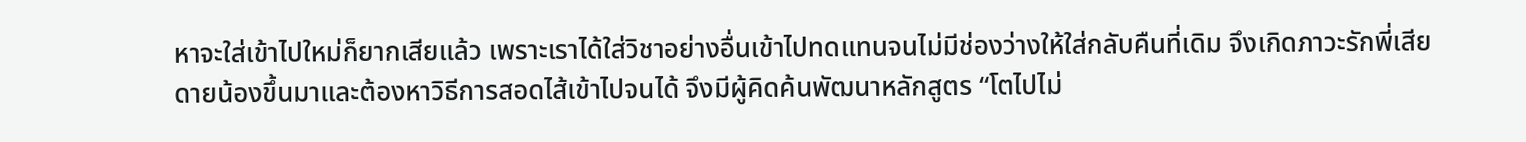หาจะใส่เข้าไปใหม่ก็ยากเสียแล้ว เพราะเราได้ใส่วิชาอย่างอื่นเข้าไปทดแทนจนไม่มีช่องว่างให้ใส่กลับคืนที่เดิม จึงเกิดภาวะรักพี่เสียดายน้องขึ้นมาและต้องหาวิธีการสอดไส้เข้าไปจนได้ จึงมีผู้คิดค้นพัฒนาหลักสูตร “โตไปไม่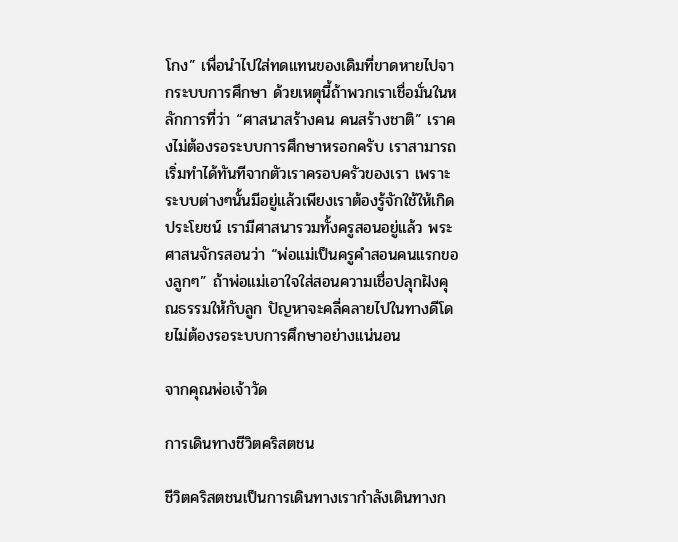โกง” เพื่อนำไปใส่ทดแทนของเดิมที่ขาดหายไปจากระบบการศึกษา ด้วยเหตุนี้ถ้าพวกเราเชื่อมั่นในหลักการที่ว่า “ศาสนาสร้างคน คนสร้างชาติ” เราคงไม่ต้องรอระบบการศึกษาหรอกครับ เราสามารถเริ่มทำได้ทันทีจากตัวเราครอบครัวของเรา เพราะระบบต่างๆนั้นมีอยู่แล้วเพียงเราต้องรู้จักใช้ให้เกิดประโยชน์ เรามีศาสนารวมทั้งครูสอนอยู่แล้ว พระศาสนจักรสอนว่า “พ่อแม่เป็นครูคำสอนคนแรกของลูกๆ” ถ้าพ่อแม่เอาใจใส่สอนความเชื่อปลุกฝังคุณธรรมให้กับลูก ปัญหาจะคลี่คลายไปในทางดีโดยไม่ต้องรอระบบการศึกษาอย่างแน่นอน

จากคุณพ่อเจ้าวัด

การเดินทางชีวิตคริสตชน

ชีวิตคริสตชนเป็นการเดินทางเรากำลังเดินทางก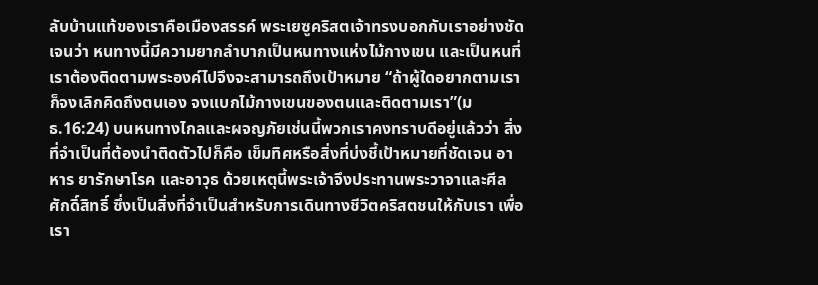ลับบ้านแท้ของเราคือเมืองสรรค์ พระเยซูคริสตเจ้าทรงบอกกับเราอย่างชัดเจนว่า หนทางนี้มีความยากลำบากเป็นหนทางแห่งไม้กางเขน และเป็นหนที่เราต้องติดตามพระองค์ไปจึงจะสามารถถึงเป้าหมาย “ถ้าผู้ใดอยากตามเรา ก็จงเลิกคิดถึงตนเอง จงแบกไม้กางเขนของตนและติดตามเรา”(มธ.16:24) บนหนทางไกลและผจญภัยเช่นนี้พวกเราคงทราบดีอยู่แล้วว่า สิ่งที่จำเป็นที่ต้องนำติดตัวไปก็คือ เข็มทิศหรือสิ่งที่บ่งชี้เป้าหมายที่ชัดเจน อาหาร ยารักษาโรค และอาวุธ ด้วยเหตุนี้พระเจ้าจึงประทานพระวาจาและศีลศักดิ์สิทธิ์ ซึ่งเป็นสิ่งที่จำเป็นสำหรับการเดินทางชีวิตคริสตชนให้กับเรา เพื่อเรา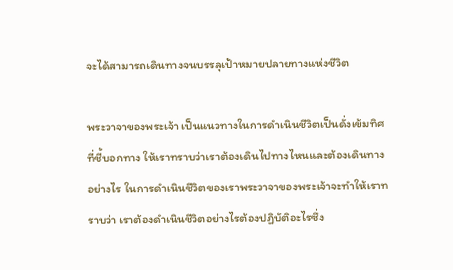จะได้สามารถเดินทางจนบรรลุเป้าหมายปลายทางแห่งชีวิต

พระวาจาของพระเจ้า เป็นแนวทางในการดำเนินชีวิตเป็นดั่งเข้มทิศที่ชี้บอกทาง ให้เราทราบว่าเราต้องเดินไปทางไหนและต้องเดินทางอย่างไร ในการดำเนินชีวิตของเราพระวาจาของพระเจ้าจะทำให้เราทราบว่า เราต้องดำเนินชีวิตอย่างไรต้องปฏิบัติอะไรซึ่ง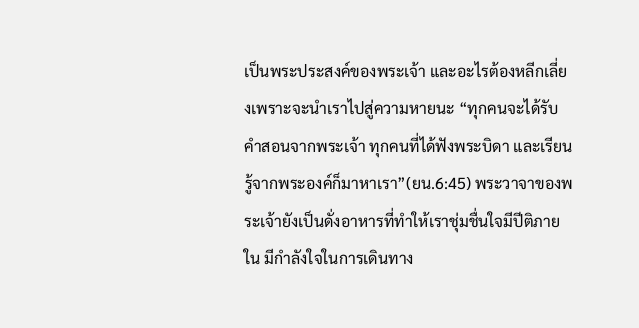เป็นพระประสงค์ของพระเจ้า และอะไรต้องหลีกเลี่ยงเพราะจะนำเราไปสู่ความหายนะ “ทุกคนจะได้รับคำสอนจากพระเจ้า ทุกคนที่ได้ฟังพระบิดา และเรียนรู้จากพระองค์ก็มาหาเรา”(ยน.6:45) พระวาจาของพระเจ้ายังเป็นดั่งอาหารที่ทำให้เราชุ่มชื่นใจมีปีติภายใน มีกำลังใจในการเดินทาง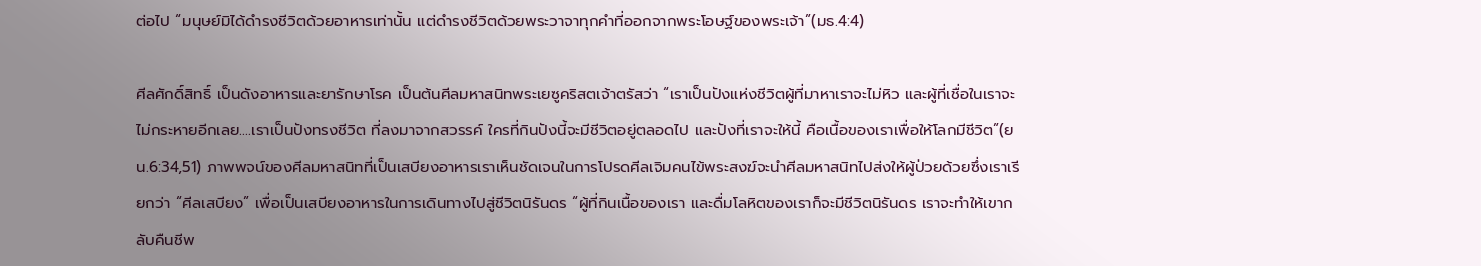ต่อไป “มนุษย์มิได้ดำรงชีวิตด้วยอาหารเท่านั้น แต่ดำรงชีวิตด้วยพระวาจาทุกคำที่ออกจากพระโอษฐ์ของพระเจ้า”(มธ.4:4)

ศีลศักดิ์สิทธิ์ เป็นดังอาหารและยารักษาโรค เป็นต้นศีลมหาสนิทพระเยซูคริสตเจ้าตรัสว่า “เราเป็นปังแห่งชีวิตผู้ที่มาหาเราจะไม่หิว และผู้ที่เชื่อในเราจะไม่กระหายอีกเลย….เราเป็นปังทรงชีวิต ที่ลงมาจากสวรรค์ ใครที่กินปังนี้จะมีชีวิตอยู่ตลอดไป และปังที่เราจะให้นี้ คือเนื้อของเราเพื่อให้โลกมีชีวิต”(ยน.6:34,51) ภาพพจน์ของศีลมหาสนิทที่เป็นเสบียงอาหารเราเห็นชัดเจนในการโปรดศีลเจิมคนไข้พระสงฆ์จะนำศีลมหาสนิทไปส่งให้ผู้ป่วยด้วยซึ่งเราเรียกว่า “ศีลเสบียง” เพื่อเป็นเสบียงอาหารในการเดินทางไปสู่ชีวิตนิรันดร “ผู้ที่กินเนื้อของเรา และดื่มโลหิตของเราก็จะมีชีวิตนิรันดร เราจะทำให้เขากลับคืนชีพ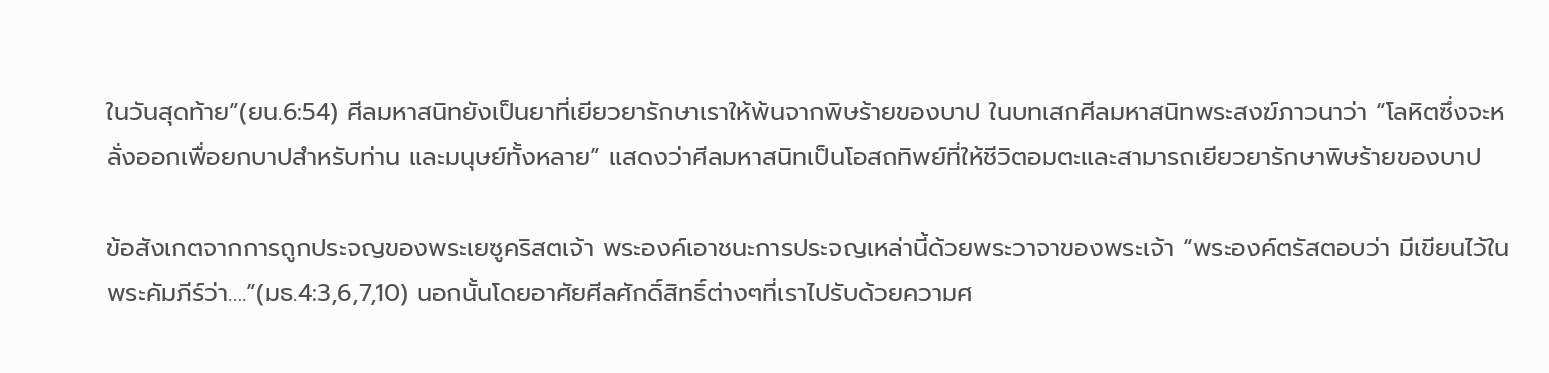ในวันสุดท้าย”(ยน.6:54) ศีลมหาสนิทยังเป็นยาที่เยียวยารักษาเราให้พ้นจากพิษร้ายของบาป ในบทเสกศีลมหาสนิทพระสงฆ์ภาวนาว่า “โลหิตซึ่งจะหลั่งออกเพื่อยกบาปสำหรับท่าน และมนุษย์ทั้งหลาย” แสดงว่าศีลมหาสนิทเป็นโอสถทิพย์ที่ให้ชีวิตอมตะและสามารถเยียวยารักษาพิษร้ายของบาป

ข้อสังเกตจากการถูกประจญของพระเยซูคริสตเจ้า พระองค์เอาชนะการประจญเหล่านี้ด้วยพระวาจาของพระเจ้า “พระองค์ตรัสตอบว่า มีเขียนไว้ในพระคัมภีร์ว่า….”(มธ.4:3,6,7,10) นอกนั้นโดยอาศัยศีลศักดิ์สิทธิ์ต่างๆที่เราไปรับด้วยความศ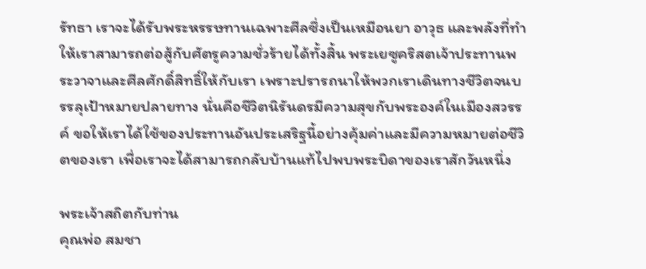รัทธา เราจะได้รับพระหรรษทานเฉพาะศีลซึ่งเป็นเหมือนยา อาวุธ และพลังที่ทำให้เราสามารถต่อสู้กับศัตรูความชั่วร้ายได้ทั้งสิ้น พระเยซูคริสตเจ้าประทานพระวาจาและศีลศักดิ์สิทธิ์ให้กับเรา เพราะปรารถนาให้พวกเราเดินทางชีวิตจนบรรลุเป้าหมายปลายทาง นั่นคือชีวิตนิรันดรมีความสุขกับพระองค์ในเมืองสวรรค์ ขอให้เราได้ใช้ของประทานอันประเสริฐนี้อย่างคุ้มค่าและมีความหมายต่อชีวิตของเรา เพื่อเราจะได้สามารถกลับบ้านแท้ไปพบพระบิดาของเราสักวันหนึ่ง

พระเจ้าสถิตกับท่าน
คุณพ่อ สมชา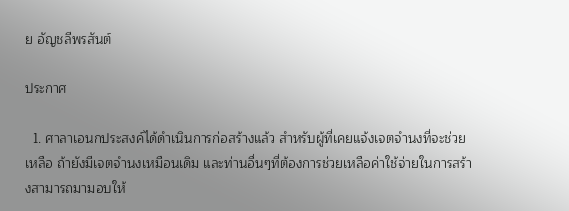ย อัญชลีพรสันต์

ประกาศ

  1. ศาลาเอนกประสงค์ได้ดำเนินการก่อสร้างแล้ว สำหรับผู้ที่เคยแจ้งเจตจำนงที่จะช่วยเหลือ ถ้ายังมีเจตจำนงเหมือนเดิม และท่านอื่นๆที่ต้องการช่วยเหลือค่าใช้จ่ายในการสร้างสามารถมามอบให้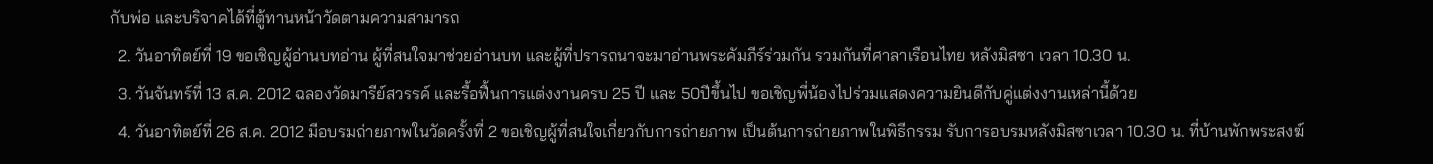กับพ่อ และบริจาคได้ที่ตู้ทานหน้าวัดตามความสามารถ
  2. วันอาทิตย์ที่ 19 ขอเชิญผู้อ่านบทอ่าน ผู้ที่สนใจมาช่วยอ่านบท และผู้ที่ปรารถนาจะมาอ่านพระคัมภีร์ร่วมกัน รวมกันที่ศาลาเรือนไทย หลังมิสซา เวลา 10.30 น.
  3. วันจันทร์ที่ 13 ส.ค. 2012 ฉลองวัดมารีย์สวรรค์ และรื้อฟื้นการแต่งงานครบ 25 ปี และ 50ปีขึ้นไป ขอเชิญพี่น้องไปร่วมแสดงความยินดีกับคู่แต่งงานเหล่านี้ด้วย
  4. วันอาทิตย์ที่ 26 ส.ค. 2012 มีอบรมถ่ายภาพในวัดครั้งที่ 2 ขอเชิญผู้ที่สนใจเกี่ยวกับการถ่ายภาพ เป็นต้นการถ่ายภาพในพิธีกรรม รับการอบรมหลังมิสซาเวลา 10.30 น. ที่บ้านพักพระสงฆ์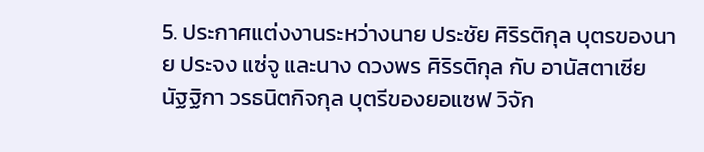5. ประกาศแต่งงานระหว่างนาย ประชัย ศิริรติกุล บุตรของนาย ประจง แซ่จู และนาง ดวงพร ศิริรติกุล กับ อานัสตาเซีย นัฐฐิกา วรธนิตกิจกุล บุตรีของยอแซฟ วิจัก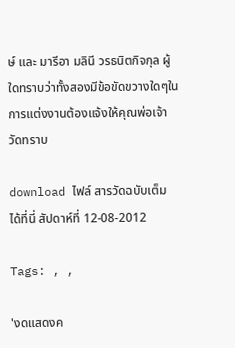ษ์ และ มารีอา มลินี วรธนิตกิจกุล ผู้ใดทราบว่าทั้งสองมีข้อขัดขวางใดๆในการแต่งงานต้องแจ้งให้คุณพ่อเจ้าวัดทราบ

download ไฟล์ สารวัดฉบับเต็ม ได้ที่นี่ สัปดาห์ที่ 12-08-2012

Tags: , ,

'งดแสดงค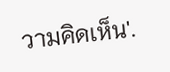วามคิดเห็น'.